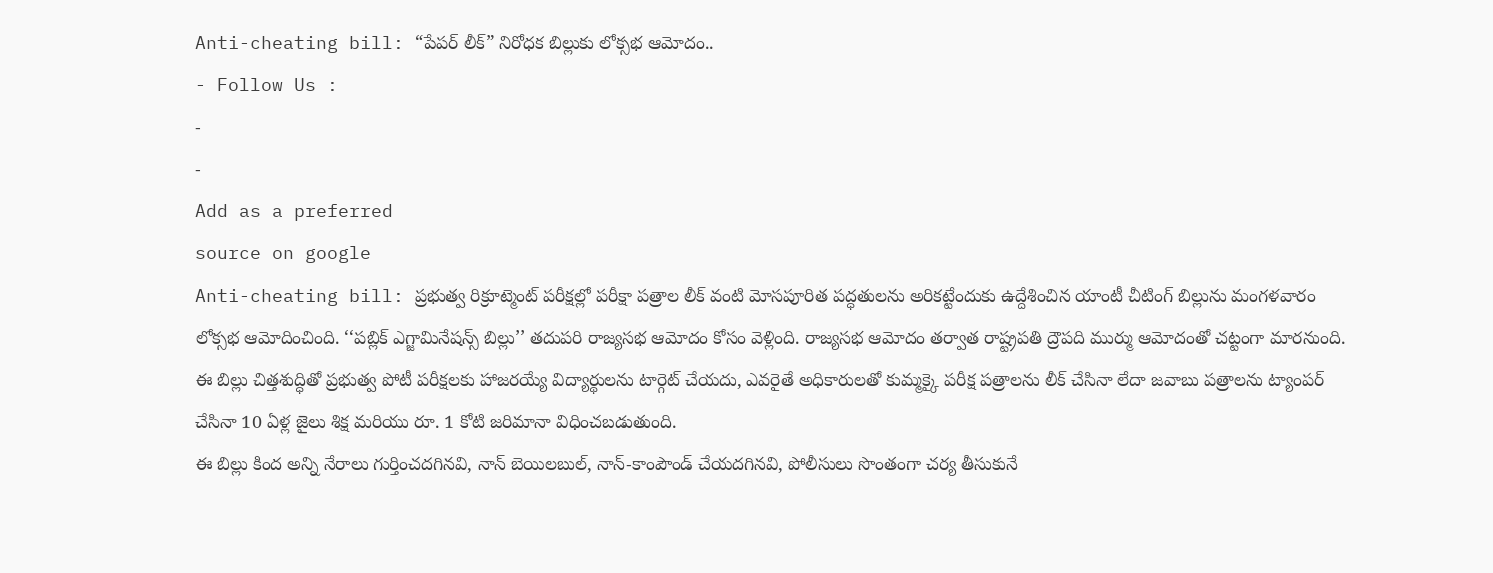Anti-cheating bill: “పేపర్ లీక్” నిరోధక బిల్లుకు లోక్సభ ఆమోదం..
- Follow Us :
-
-
Add as a preferred
source on google
Anti-cheating bill: ప్రభుత్వ రిక్రూట్మెంట్ పరీక్షల్లో పరీక్షా పత్రాల లీక్ వంటి మోసపూరిత పద్ధతులను అరికట్టేందుకు ఉద్దేశించిన యాంటీ చీటింగ్ బిల్లును మంగళవారం లోక్సభ ఆమోదించింది. ‘‘పబ్లిక్ ఎగ్జామినేషన్స్ బిల్లు’’ తదుపరి రాజ్యసభ ఆమోదం కోసం వెళ్లింది. రాజ్యసభ ఆమోదం తర్వాత రాష్ట్రపతి ద్రౌపది ముర్ము ఆమోదంతో చట్టంగా మారనుంది. ఈ బిల్లు చిత్తశుద్ధితో ప్రభుత్వ పోటీ పరీక్షలకు హాజరయ్యే విద్యార్థులను టార్గెట్ చేయదు, ఎవరైతే అధికారులతో కుమ్మక్కై పరీక్ష పత్రాలను లీక్ చేసినా లేదా జవాబు పత్రాలను ట్యాంపర్ చేసినా 10 ఏళ్ల జైలు శిక్ష మరియు రూ. 1 కోటి జరిమానా విధించబడుతుంది.
ఈ బిల్లు కింద అన్ని నేరాలు గుర్తించదగినవి, నాన్ బెయిలబుల్, నాన్-కాంపౌండ్ చేయదగినవి, పోలీసులు సొంతంగా చర్య తీసుకునే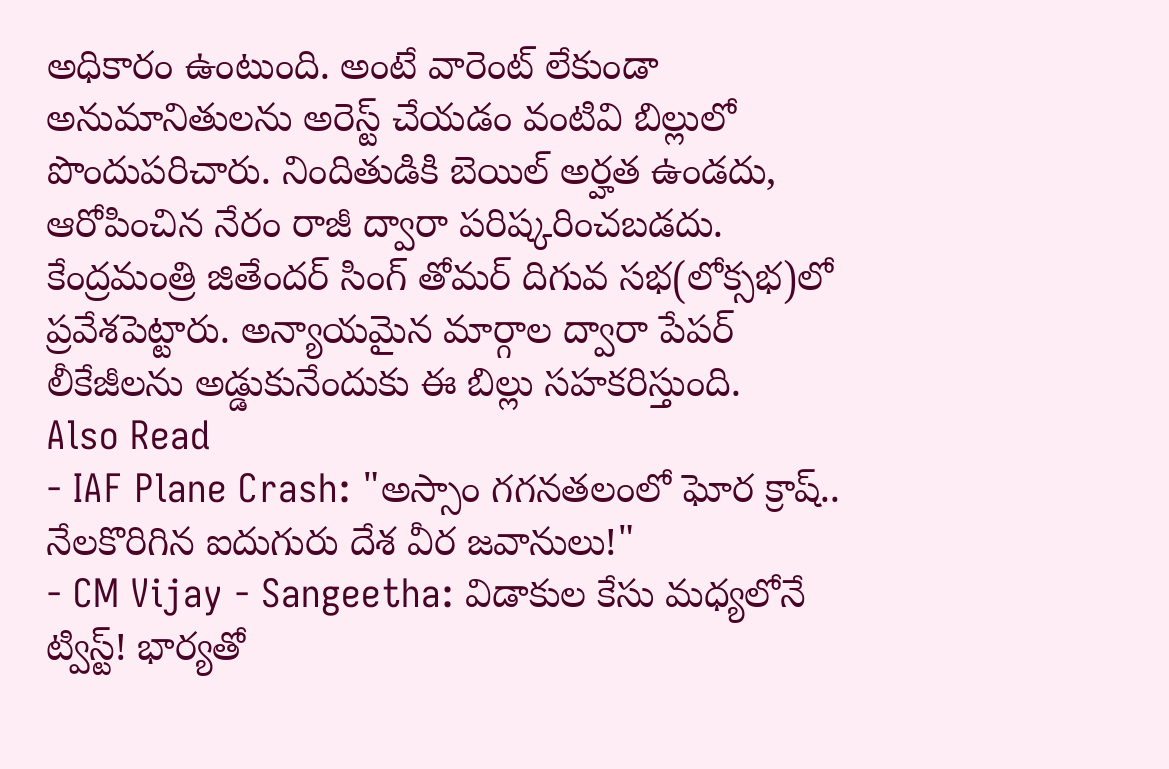అధికారం ఉంటుంది. అంటే వారెంట్ లేకుండా అనుమానితులను అరెస్ట్ చేయడం వంటివి బిల్లులో పొందుపరిచారు. నిందితుడికి బెయిల్ అర్హత ఉండదు, ఆరోపించిన నేరం రాజీ ద్వారా పరిష్కరించబడదు. కేంద్రమంత్రి జితేందర్ సింగ్ తోమర్ దిగువ సభ(లోక్సభ)లో ప్రవేశపెట్టారు. అన్యాయమైన మార్గాల ద్వారా పేపర్ లీకేజీలను అడ్డుకునేందుకు ఈ బిల్లు సహకరిస్తుంది.
Also Read
- IAF Plane Crash: "అస్సాం గగనతలంలో ఘోర క్రాష్.. నేలకొరిగిన ఐదుగురు దేశ వీర జవానులు!"
- CM Vijay - Sangeetha: విడాకుల కేసు మధ్యలోనే ట్విస్ట్! భార్యతో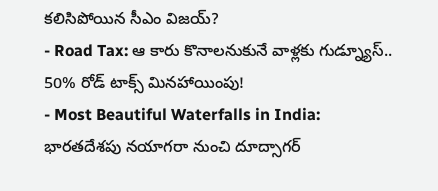కలిసిపోయిన సీఎం విజయ్?
- Road Tax: ఆ కారు కొనాలనుకునే వాళ్లకు గుడ్న్యూస్.. 50% రోడ్ టాక్స్ మినహాయింపు!
- Most Beautiful Waterfalls in India: భారతదేశపు నయాగరా నుంచి దూద్సాగర్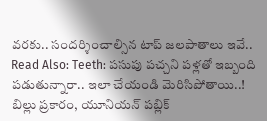వరకు.. సందర్శించాల్సిన టాప్ జలపాతాలు ఇవే..
Read Also: Teeth: పసుపు పచ్చని పళ్లతో ఇబ్బంది పడుతున్నారా.. ఇలా చేయండి మెరిసిపోతాయి..!
బిల్లు ప్రకారం, యూనియన్ పబ్లిక్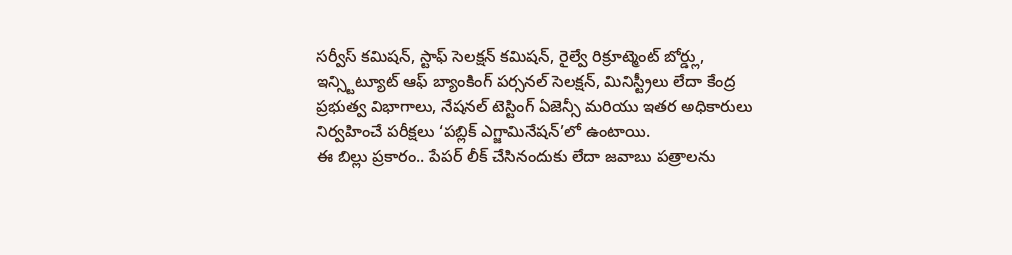సర్వీస్ కమిషన్, స్టాఫ్ సెలక్షన్ కమిషన్, రైల్వే రిక్రూట్మెంట్ బోర్డ్లు, ఇన్స్టిట్యూట్ ఆఫ్ బ్యాంకింగ్ పర్సనల్ సెలక్షన్, మినిస్ట్రీలు లేదా కేంద్ర ప్రభుత్వ విభాగాలు, నేషనల్ టెస్టింగ్ ఏజెన్సీ మరియు ఇతర అధికారులు నిర్వహించే పరీక్షలు ‘పబ్లిక్ ఎగ్జామినేషన్’లో ఉంటాయి.
ఈ బిల్లు ప్రకారం.. పేపర్ లీక్ చేసినందుకు లేదా జవాబు పత్రాలను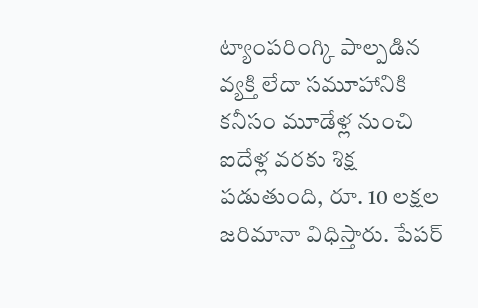ట్యాంపరింగ్కి పాల్పడిన వ్యక్తి లేదా సమూహానికి కనీసం మూడేళ్ల నుంచి ఐదేళ్ల వరకు శిక్ష పడుతుంది, రూ. 10 లక్షల జరిమానా విధిస్తారు. పేపర్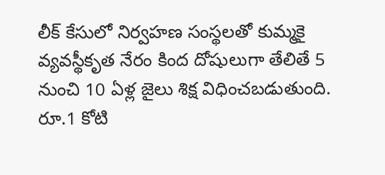లీక్ కేసులో నిర్వహణ సంస్థలతో కుమ్మకై వ్యవస్థీకృత నేరం కింద దోషులుగా తేలితే 5 నుంచి 10 ఏళ్ల జైలు శిక్ష విధించబడుతుంది. రూ.1 కోటి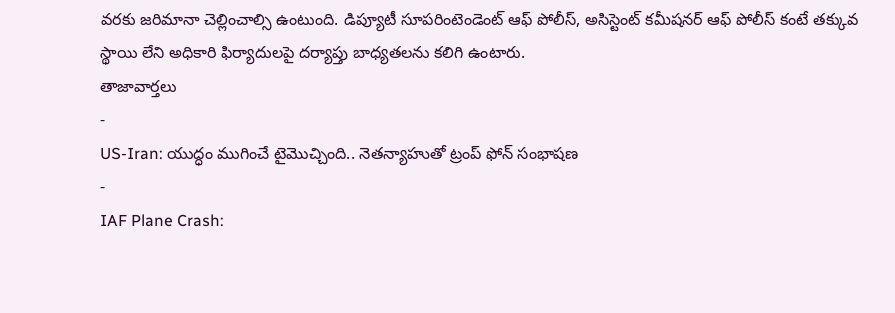వరకు జరిమానా చెల్లించాల్సి ఉంటుంది. డిప్యూటీ సూపరింటెండెంట్ ఆఫ్ పోలీస్, అసిస్టెంట్ కమీషనర్ ఆఫ్ పోలీస్ కంటే తక్కువ స్థాయి లేని అధికారి ఫిర్యాదులపై దర్యాప్తు బాధ్యతలను కలిగి ఉంటారు.
తాజావార్తలు
-
US-Iran: యుద్ధం ముగించే టైమొచ్చింది.. నెతన్యాహుతో ట్రంప్ ఫోన్ సంభాషణ
-
IAF Plane Crash: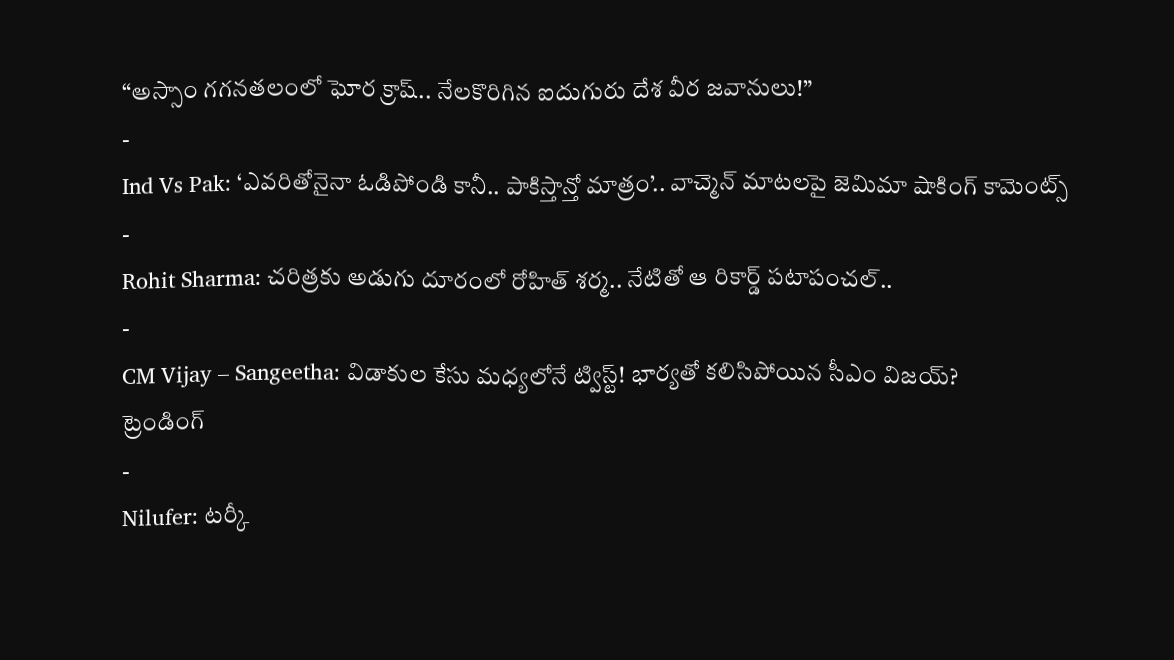“అస్సాం గగనతలంలో ఘోర క్రాష్.. నేలకొరిగిన ఐదుగురు దేశ వీర జవానులు!”
-
Ind Vs Pak: ‘ఎవరితోనైనా ఓడిపోండి కానీ.. పాకిస్తాన్తో మాత్రం’.. వాచ్మెన్ మాటలపై జెమిమా షాకింగ్ కామెంట్స్
-
Rohit Sharma: చరిత్రకు అడుగు దూరంలో రోహిత్ శర్మ.. నేటితో ఆ రికార్డ్ పటాపంచల్..
-
CM Vijay – Sangeetha: విడాకుల కేసు మధ్యలోనే ట్విస్ట్! భార్యతో కలిసిపోయిన సీఎం విజయ్?
ట్రెండింగ్
-
Nilufer: టర్కీ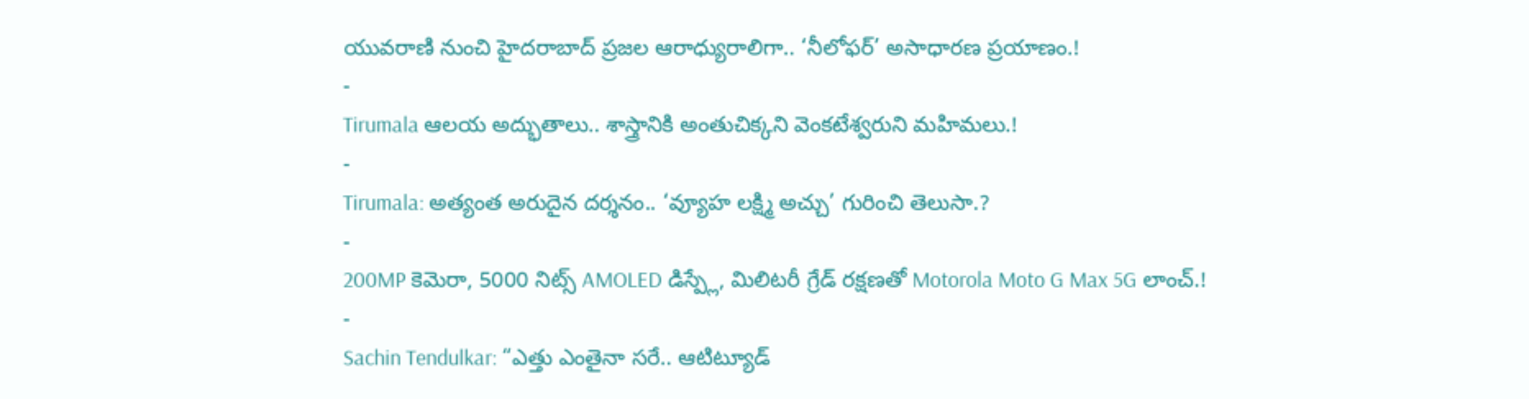యువరాణి నుంచి హైదరాబాద్ ప్రజల ఆరాధ్యురాలిగా.. ‘నీలోఫర్’ అసాధారణ ప్రయాణం.!
-
Tirumala ఆలయ అద్భుతాలు.. శాస్త్రానికి అంతుచిక్కని వెంకటేశ్వరుని మహిమలు.!
-
Tirumala: అత్యంత అరుదైన దర్శనం.. ‘వ్యూహ లక్ష్మి అచ్చు’ గురించి తెలుసా.?
-
200MP కెమెరా, 5000 నిట్స్ AMOLED డిస్ప్లే, మిలిటరీ గ్రేడ్ రక్షణతో Motorola Moto G Max 5G లాంచ్.!
-
Sachin Tendulkar: “ఎత్తు ఎంతైనా సరే.. ఆటిట్యూడ్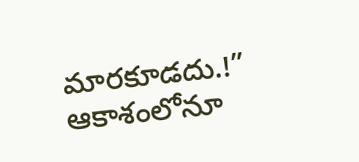మారకూడదు.!” ఆకాశంలోనూ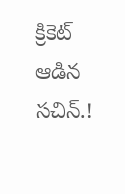క్రికెట్ ఆడిన సచిన్.!